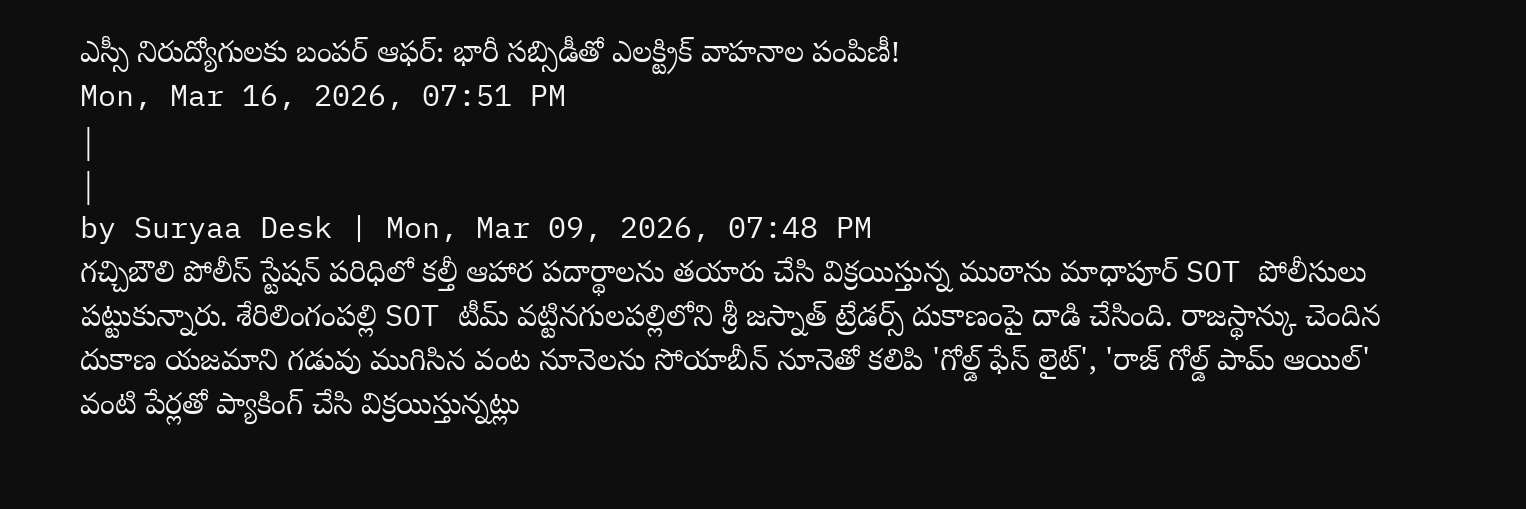ఎస్సీ నిరుద్యోగులకు బంపర్ ఆఫర్: భారీ సబ్సిడీతో ఎలక్ట్రిక్ వాహనాల పంపిణీ!
Mon, Mar 16, 2026, 07:51 PM
|
|
by Suryaa Desk | Mon, Mar 09, 2026, 07:48 PM
గచ్చిబౌలి పోలీస్ స్టేషన్ పరిధిలో కల్తీ ఆహార పదార్థాలను తయారు చేసి విక్రయిస్తున్న ముఠాను మాధాపూర్ SOT పోలీసులు పట్టుకున్నారు. శేరిలింగంపల్లి SOT టీమ్ వట్టినగులపల్లిలోని శ్రీ జస్నాత్ ట్రేడర్స్ దుకాణంపై దాడి చేసింది. రాజస్థాన్కు చెందిన దుకాణ యజమాని గడువు ముగిసిన వంట నూనెలను సోయాబీన్ నూనెతో కలిపి 'గోల్డ్ ఫేస్ లైట్', 'రాజ్ గోల్డ్ పామ్ ఆయిల్' వంటి పేర్లతో ప్యాకింగ్ చేసి విక్రయిస్తున్నట్లు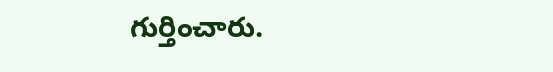గుర్తించారు.